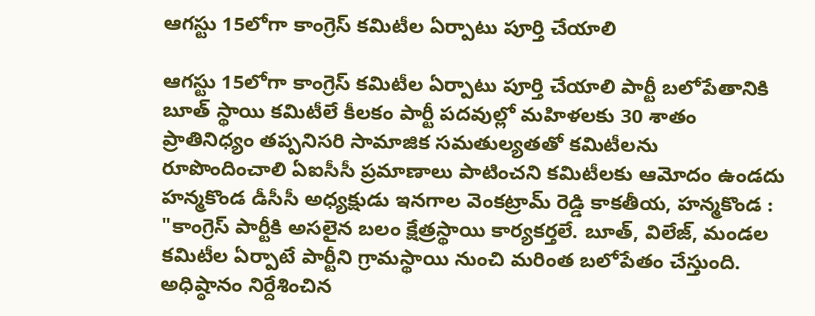ఆగస్టు 15లోగా కాంగ్రెస్ కమిటీల ఏర్పాటు పూర్తి చేయాలి

ఆగస్టు 15లోగా కాంగ్రెస్ కమిటీల ఏర్పాటు పూర్తి చేయాలి పార్టీ బలోపేతానికి బూత్ స్థాయి కమిటీలే కీలకం పార్టీ ప‌ద‌వుల్లో మ‌హిళ‌ల‌కు 30 శాతం ప్రాతినిధ్యం తప్పనిసరి సామాజిక సమతుల్యతతో కమిటీలను రూపొందించాలి ఏఐసీసీ ప్రమాణాలు పాటించని కమిటీలకు ఆమోదం ఉండదు హ‌న్మ‌కొండ డీసీసీ అధ్యక్షుడు ఇనగాల వెంకట్రామ్ రెడ్డి కాకతీయ, హన్మ‌కొండ : "కాంగ్రెస్ పార్టీకి అసలైన బలం క్షేత్రస్థాయి కార్యకర్తలే. బూత్, విలేజ్, మండల కమిటీల ఏర్పాటే పార్టీని గ్రామస్థాయి నుంచి మరింత బలోపేతం చేస్తుంది. అధిష్ఠానం నిర్దేశించిన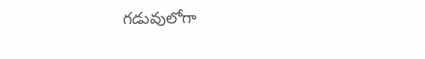గడువులోగా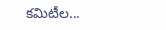కమిటీల...